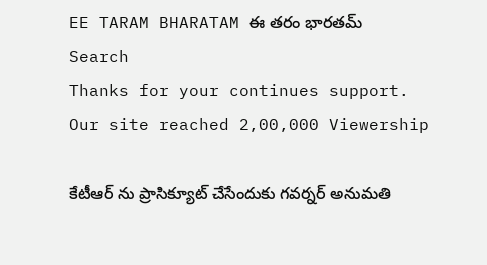EE TARAM BHARATAM ఈ తరం భారతమ్
Search
Thanks for your continues support. Our site reached 2,00,000 Viewership

కేటీఆర్ ను ప్రాసిక్యూట్ చేసేందుకు గవర్నర్ అనుమతి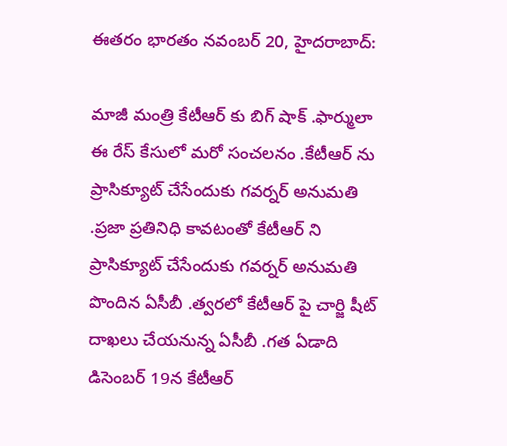ఈతరం భారతం నవంబర్ 20, హైదరాబాద్:

మాజీ మంత్రి కేటీఆర్ కు బిగ్ షాక్ .ఫార్ములా ఈ రేస్ కేసులో మరో సంచలనం .కేటీఆర్ ను ప్రాసిక్యూట్ చేసేందుకు గవర్నర్ అనుమతి .ప్రజా ప్రతినిధి కావటంతో కేటీఆర్ ని ప్రాసిక్యూట్ చేసేందుకు గవర్నర్ అనుమతి పొందిన ఏసీబీ .త్వరలో కేటీఆర్ పై చార్జి షీట్ దాఖలు చేయనున్న ఏసీబీ .గత ఏడాది డిసెంబర్ 19న కేటీఆర్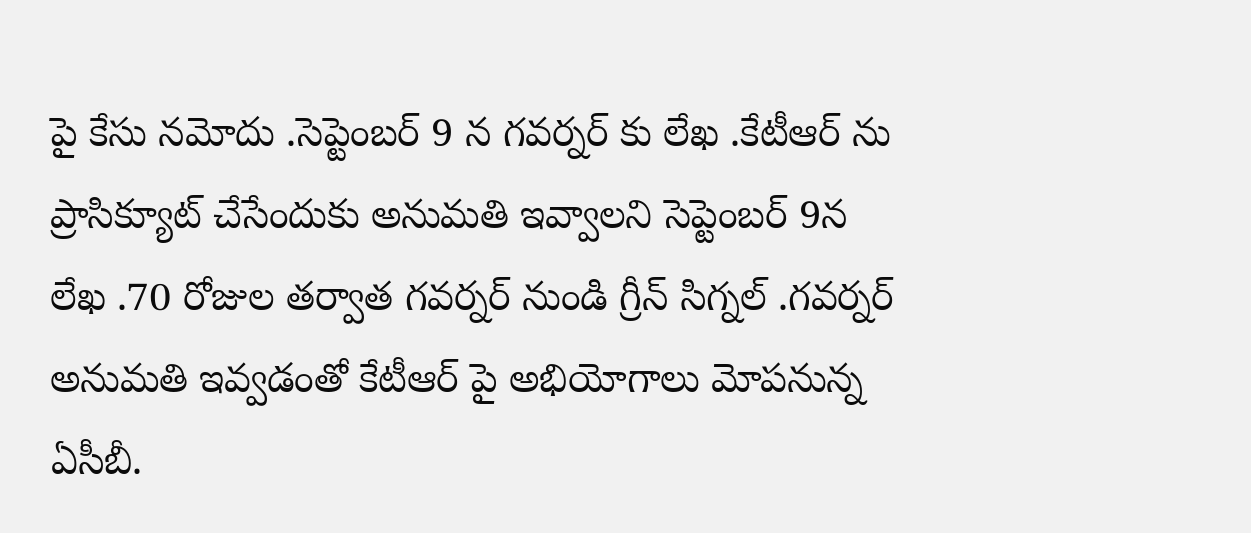పై కేసు నమోదు .సెప్టెంబర్ 9 న గవర్నర్ కు లేఖ .కేటీఆర్ ను ప్రాసిక్యూట్ చేసేందుకు అనుమతి ఇవ్వాలని సెప్టెంబర్ 9న లేఖ .70 రోజుల తర్వాత గవర్నర్ నుండి గ్రీన్ సిగ్నల్ .గవర్నర్ అనుమతి ఇవ్వడంతో కేటీఆర్ పై అభియోగాలు మోపనున్న ఏసీబీ.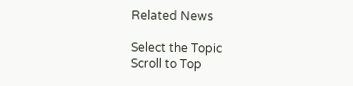Related News

Select the Topic
Scroll to Top